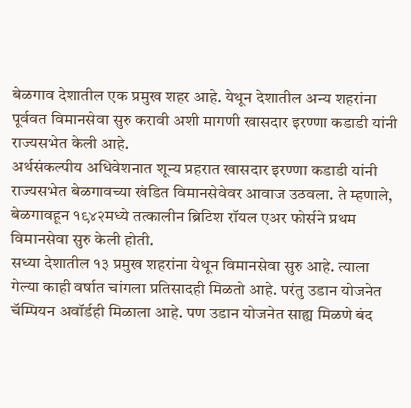बेळगाव देशातील एक प्रमुख शहर आहे. येथून देशातील अन्य शहरांना पूर्ववत विमानसेवा सुरु करावी अशी मागणी खासदार इरण्णा कडाडी यांनी राज्यसभेत केली आहे.
अर्थसंकल्पीय अधिवेशनात शून्य प्रहरात खासदार इरण्णा कडाडी यांनी राज्यसभेत बेळगावच्या खंडित विमानसेवेवर आवाज उठवला. ते म्हणाले, बेळगावहून १९४२मध्ये तत्कालीन ब्रिटिश रॉयल एअर फोर्सने प्रथम विमानसेवा सुरु केली होती.
सध्या देशातील १३ प्रमुख शहरांना येथून विमानसेवा सुरु आहे. त्याला गेल्या काही वर्षात चांगला प्रतिसादही मिळतो आहे. परंतु उडान योजनेत चॅम्पियन अवॉर्डही मिळाला आहे. पण उडान योजनेत साह्य मिळणे बंद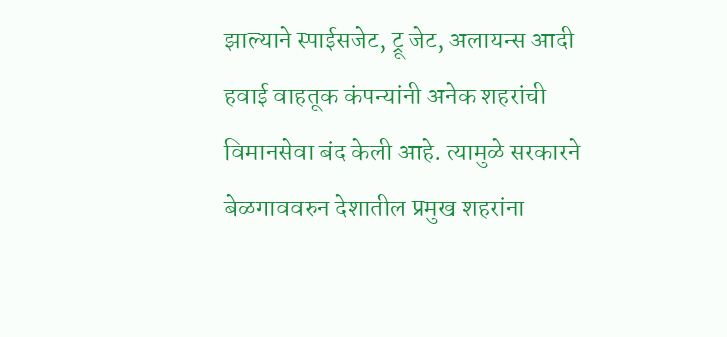झाल्याने स्पाईसजेट, ट्रू जेट, अलायन्स आदी हवाई वाहतूक कंपन्यांनी अनेक शहरांची विमानसेवा बंद केली आहे. त्यामुळे सरकारने बेळगाववरुन देशातील प्रमुख शहरांना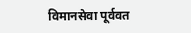विमानसेवा पूर्ववत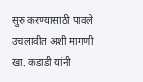सुरु करण्यासाठी पावले उचलावीत अशी मागणी खा. कडाडी यांनी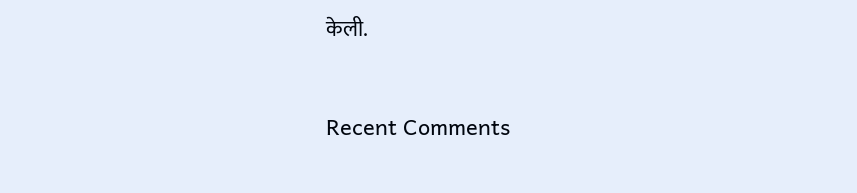केली.


Recent Comments